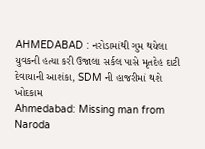AHMEDABAD : નરોડામાંથી ગુમ થયેલા યુવકની હત્યા કરી ઉજાલા સર્કલ પાસે મૃતદેહ દાટી દેવાયાની આશંકા, SDM ની હાજરીમાં થશે ખોદકામ
Ahmedabad: Missing man from Naroda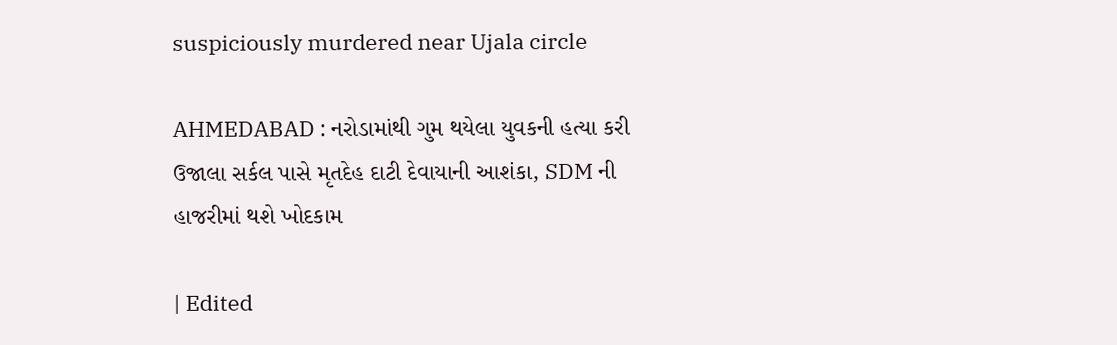suspiciously murdered near Ujala circle

AHMEDABAD : નરોડામાંથી ગુમ થયેલા યુવકની હત્યા કરી ઉજાલા સર્કલ પાસે મૃતદેહ દાટી દેવાયાની આશંકા, SDM ની હાજરીમાં થશે ખોદકામ

| Edited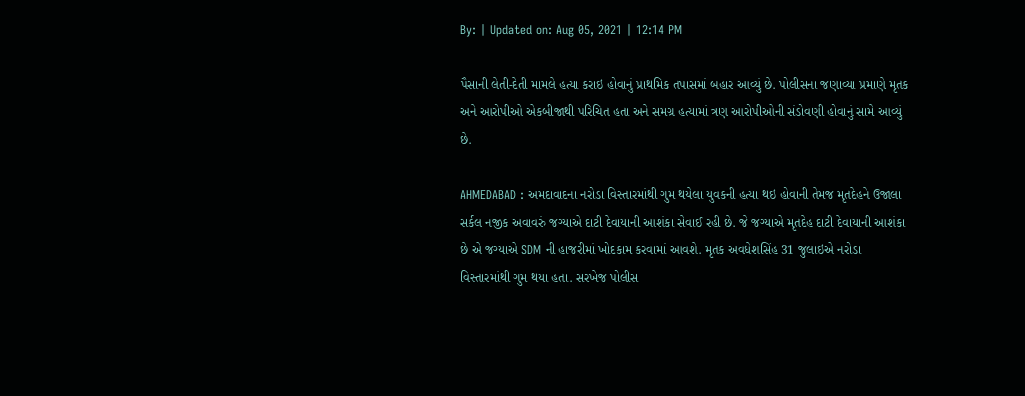By: | Updated on: Aug 05, 2021 | 12:14 PM

પૈસાની લેતી-દેતી મામલે હત્યા કરાઇ હોવાનું પ્રાથમિક તપાસમાં બહાર આવ્યું છે. પોલીસના જણાવ્યા પ્રમાણે મૃતક અને આરોપીઓ એકબીજાથી પરિચિત હતા અને સમગ્ર હત્યામાં ત્રણ આરોપીઓની સંડોવણી હોવાનું સામે આવ્યું છે.

AHMEDABAD : અમદાવાદના નરોડા વિસ્તારમાંથી ગુમ થયેલા યુવકની હત્યા થઇ હોવાની તેમજ મૃતદેહને ઉજાલા સર્કલ નજીક અવાવરું જગ્યાએ દાટી દેવાયાની આશંકા સેવાઈ રહી છે. જે જગ્યાએ મૃતદેહ દાટી દેવાયાની આશંકા છે એ જગ્યાએ SDM ની હાજરીમાં ખોદકામ કરવામાં આવશે. મૃતક અવધેશસિંહ 31 જુલાઇએ નરોડા વિસ્તારમાંથી ગુમ થયા હતા. સરખેજ પોલીસ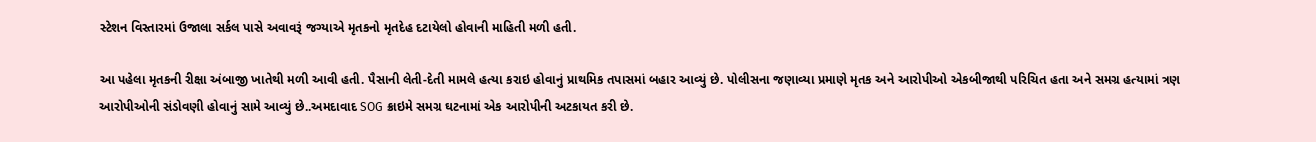સ્ટેશન વિસ્તારમાં ઉજાલા સર્કલ પાસે અવાવરૂં જગ્યાએ મૃતકનો મૃતદેહ દટાયેલો હોવાની માહિતી મળી હતી.

આ પહેલા મૃતકની રીક્ષા અંબાજી ખાતેથી મળી આવી હતી. પૈસાની લેતી-દેતી મામલે હત્યા કરાઇ હોવાનું પ્રાથમિક તપાસમાં બહાર આવ્યું છે. પોલીસના જણાવ્યા પ્રમાણે મૃતક અને આરોપીઓ એકબીજાથી પરિચિત હતા અને સમગ્ર હત્યામાં ત્રણ આરોપીઓની સંડોવણી હોવાનું સામે આવ્યું છે..અમદાવાદ SOG ક્રાઇમે સમગ્ર ઘટનામાં એક આરોપીની અટકાયત કરી છે.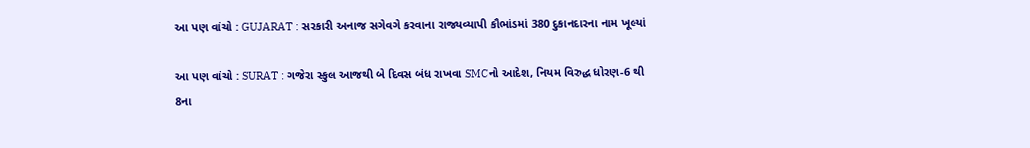આ પણ વાંચો : GUJARAT : સરકારી અનાજ સગેવગે કરવાના રાજ્યવ્યાપી કૌભાંડમાં 380 દુકાનદારના નામ ખૂલ્યાં

આ પણ વાંચો : SURAT : ગજેરા સ્કુલ આજથી બે દિવસ બંધ રાખવા SMCનો આદેશ, નિયમ વિરુદ્ધ ધોરણ-6 થી 8ના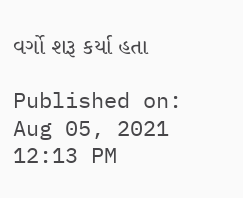વર્ગો શરૂ કર્યા હતા

Published on: Aug 05, 2021 12:13 PM